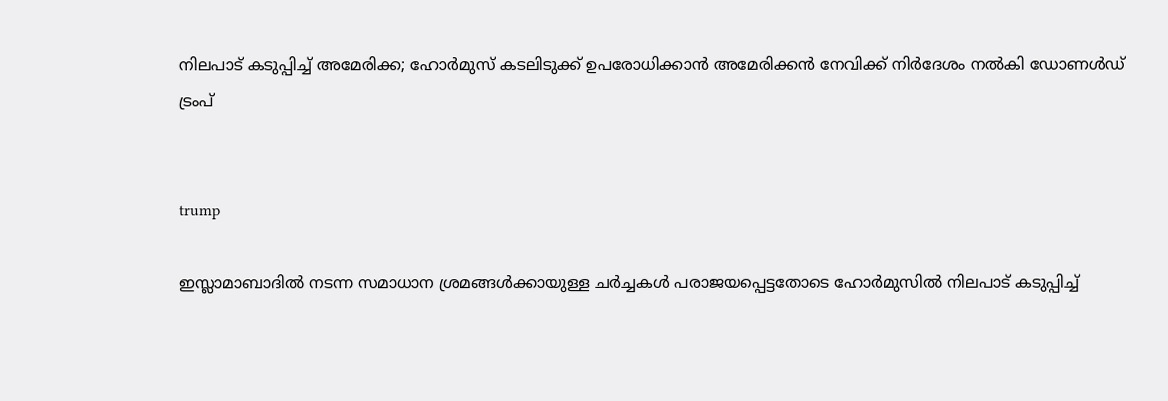നിലപാട് കടുപ്പിച്ച് അമേരിക്ക; ഹോര്‍മുസ് കടലിടുക്ക് ഉപരോധിക്കാന്‍ അമേരിക്കന്‍ നേവിക്ക് നിര്‍ദേശം നല്‍കി ഡോണള്‍ഡ് ട്രംപ്


trump

ഇസ്ലാമാബാദില്‍ നടന്ന സമാധാന ശ്രമങ്ങള്‍ക്കായുള്ള ചര്‍ച്ചകള്‍ പരാജയപ്പെട്ടതോടെ ഹോര്‍മുസില്‍ നിലപാട് കടുപ്പിച്ച്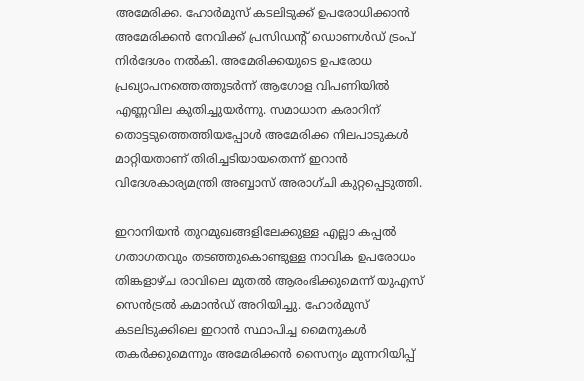അമേരിക്ക. ഹോര്‍മുസ് കടലിടുക്ക് ഉപരോധിക്കാന്‍ അമേരിക്കന്‍ നേവിക്ക് പ്രസിഡന്റ് ഡൊണള്‍ഡ് ട്രംപ് നിര്‍ദേശം നല്‍കി. അമേരിക്കയുടെ ഉപരോധ പ്രഖ്യാപനത്തെത്തുടര്‍ന്ന് ആഗോള വിപണിയില്‍ എണ്ണവില കുതിച്ചുയര്‍ന്നു. സമാധാന കരാറിന് തൊട്ടടുത്തെത്തിയപ്പോള്‍ അമേരിക്ക നിലപാടുകള്‍ മാറ്റിയതാണ് തിരിച്ചടിയായതെന്ന് ഇറാന്‍ വിദേശകാര്യമന്ത്രി അബ്ബാസ് അരാഗ്ചി കുറ്റപ്പെടുത്തി.

ഇറാനിയന്‍ തുറമുഖങ്ങളിലേക്കുള്ള എല്ലാ കപ്പല്‍ ഗതാഗതവും തടഞ്ഞുകൊണ്ടുള്ള നാവിക ഉപരോധം തിങ്കളാഴ്ച രാവിലെ മുതല്‍ ആരംഭിക്കുമെന്ന് യുഎസ് സെന്‍ട്രല്‍ കമാന്‍ഡ് അറിയിച്ചു. ഹോര്‍മുസ് കടലിടുക്കിലെ ഇറാന്‍ സ്ഥാപിച്ച മൈനുകള്‍ തകര്‍ക്കുമെന്നും അമേരിക്കന്‍ സൈന്യം മുന്നറിയിപ്പ്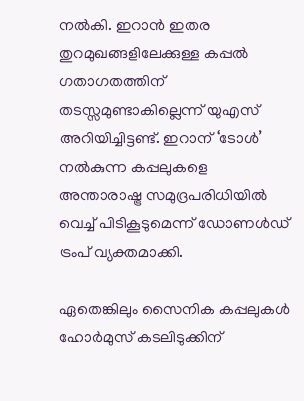നല്‍കി. ഇറാന്‍ ഇതര തുറമുഖങ്ങളിലേക്കുള്ള കപ്പല്‍ ഗതാഗതത്തിന് തടസ്സമുണ്ടാകില്ലെന്ന് യുഎസ് അറിയിച്ചിട്ടണ്ട്. ഇറാന് ‘ടോള്‍’ നല്‍കുന്ന കപ്പലുകളെ അന്താരാഷ്ട്ര സമുദ്രപരിധിയില്‍ വെച്ച് പിടികൂടുമെന്ന് ഡോണള്‍ഡ് ട്രംപ് വ്യക്തമാക്കി.

ഏതെങ്കിലും സൈനിക കപ്പലുകള്‍ ഹോര്‍മുസ് കടലിടുക്കിന്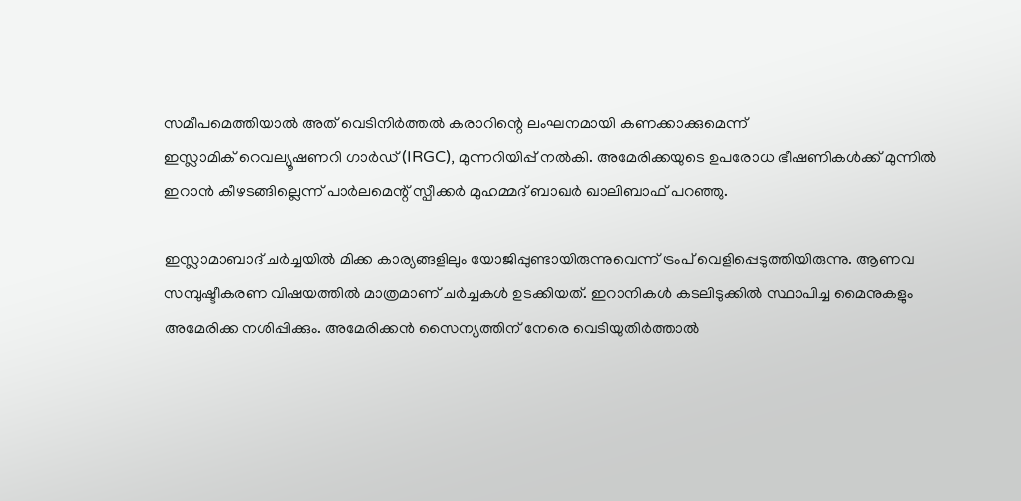സമീപമെത്തിയാല്‍ അത് വെടിനിര്‍ത്തല്‍ കരാറിന്റെ ലംഘനമായി കണക്കാക്കുമെന്ന്
ഇസ്ലാമിക് റെവല്യൂഷണറി ഗാര്‍ഡ് (IRGC), മുന്നറിയിപ്പ് നല്‍കി. അമേരിക്കയുടെ ഉപരോധ ഭീഷണികള്‍ക്ക് മുന്നില്‍ ഇറാന്‍ കീഴടങ്ങില്ലെന്ന് പാര്‍ലമെന്റ് സ്പീക്കര്‍ മുഹമ്മദ് ബാഖര്‍ ഖാലിബാഫ് പറഞ്ഞു.

ഇസ്ലാമാബാദ് ചര്‍ച്ചയില്‍ മിക്ക കാര്യങ്ങളിലും യോജിപ്പുണ്ടായിരുന്നുവെന്ന് ട്രംപ് വെളിപ്പെടുത്തിയിരുന്നു. ആണവ സമ്പുഷ്ടീകരണ വിഷയത്തില്‍ മാത്രമാണ് ചര്‍ച്ചകള്‍ ഉടക്കിയത്. ഇറാനികള്‍ കടലിടുക്കില്‍ സ്ഥാപിച്ച മൈനുകളും അമേരിക്ക നശിപ്പിക്കും. അമേരിക്കന്‍ സൈന്യത്തിന് നേരെ വെടിയുതിര്‍ത്താല്‍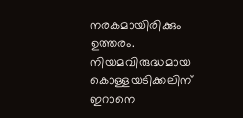നരകമായിരിക്കും ഉത്തരം. നിയമവിരുദ്ധമായ കൊള്ളയടിക്കലിന് ഇറാനെ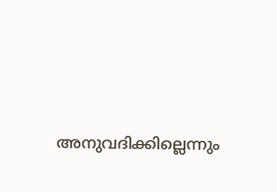അനുവദിക്കില്ലെന്നും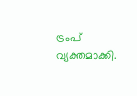ട്രംപ് വ്യക്തമാക്കി.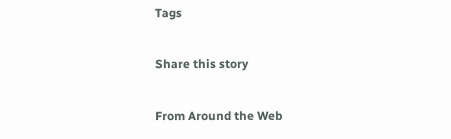Tags

Share this story

From Around the Web